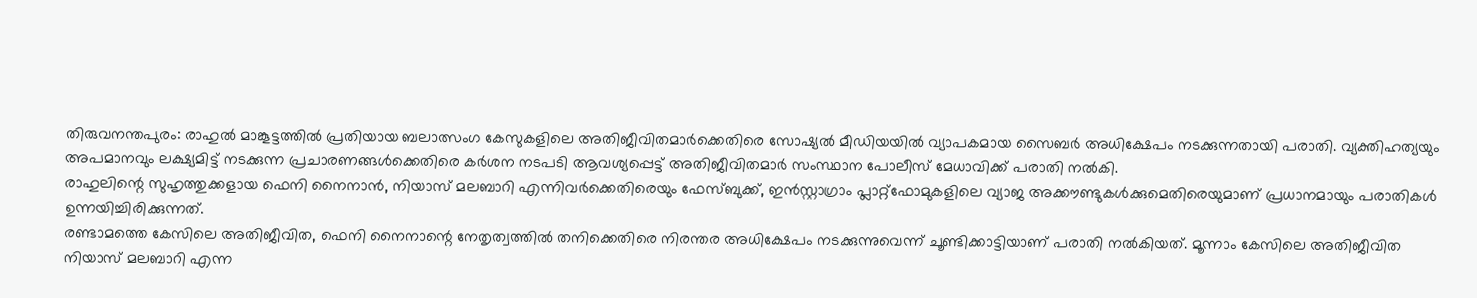തിരുവനന്തപുരം: രാഹുൽ മാങ്കൂട്ടത്തിൽ പ്രതിയായ ബലാത്സംഗ കേസുകളിലെ അതിജീവിതമാർക്കെതിരെ സോഷ്യൽ മീഡിയയിൽ വ്യാപകമായ സൈബർ അധിക്ഷേപം നടക്കുന്നതായി പരാതി. വ്യക്തിഹത്യയും അപമാനവും ലക്ഷ്യമിട്ട് നടക്കുന്ന പ്രചാരണങ്ങൾക്കെതിരെ കർശന നടപടി ആവശ്യപ്പെട്ട് അതിജീവിതമാർ സംസ്ഥാന പോലീസ് മേധാവിക്ക് പരാതി നൽകി.
രാഹുലിന്റെ സുഹൃത്തുക്കളായ ഫെനി നൈനാൻ, നിയാസ് മലബാറി എന്നിവർക്കെതിരെയും ഫേസ്ബുക്ക്, ഇൻസ്റ്റാഗ്രാം പ്ലാറ്റ്ഫോമുകളിലെ വ്യാജ അക്കൗണ്ടുകൾക്കുമെതിരെയുമാണ് പ്രധാനമായും പരാതികൾ ഉന്നയിച്ചിരിക്കുന്നത്.
രണ്ടാമത്തെ കേസിലെ അതിജീവിത, ഫെനി നൈനാന്റെ നേതൃത്വത്തിൽ തനിക്കെതിരെ നിരന്തര അധിക്ഷേപം നടക്കുന്നുവെന്ന് ചൂണ്ടിക്കാട്ടിയാണ് പരാതി നൽകിയത്. മൂന്നാം കേസിലെ അതിജീവിത നിയാസ് മലബാറി എന്ന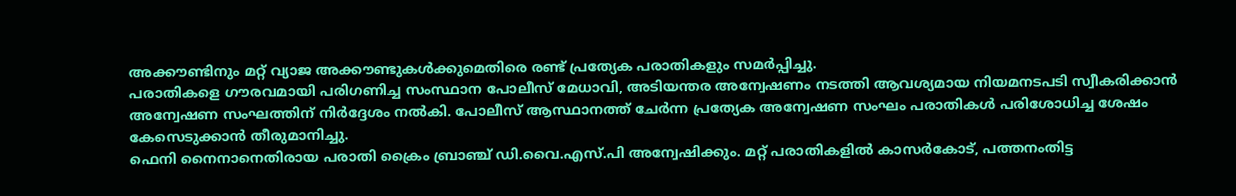അക്കൗണ്ടിനും മറ്റ് വ്യാജ അക്കൗണ്ടുകൾക്കുമെതിരെ രണ്ട് പ്രത്യേക പരാതികളും സമർപ്പിച്ചു.
പരാതികളെ ഗൗരവമായി പരിഗണിച്ച സംസ്ഥാന പോലീസ് മേധാവി, അടിയന്തര അന്വേഷണം നടത്തി ആവശ്യമായ നിയമനടപടി സ്വീകരിക്കാൻ അന്വേഷണ സംഘത്തിന് നിർദ്ദേശം നൽകി. പോലീസ് ആസ്ഥാനത്ത് ചേർന്ന പ്രത്യേക അന്വേഷണ സംഘം പരാതികൾ പരിശോധിച്ച ശേഷം കേസെടുക്കാൻ തീരുമാനിച്ചു.
ഫെനി നൈനാനെതിരായ പരാതി ക്രൈം ബ്രാഞ്ച് ഡി.വൈ.എസ്.പി അന്വേഷിക്കും. മറ്റ് പരാതികളിൽ കാസർകോട്, പത്തനംതിട്ട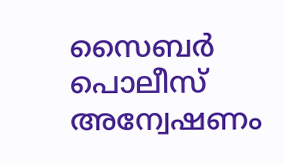സൈബർ പൊലീസ് അന്വേഷണം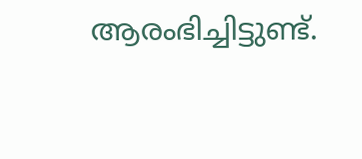ആരംഭിച്ചിട്ടുണ്ട്.